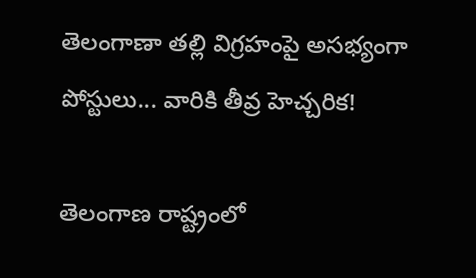తెలంగాణా తల్లి విగ్రహంపై అసభ్యంగా పోస్టులు... వారికి తీవ్ర హెచ్చరిక!

తెలంగాణ రాష్ట్రంలో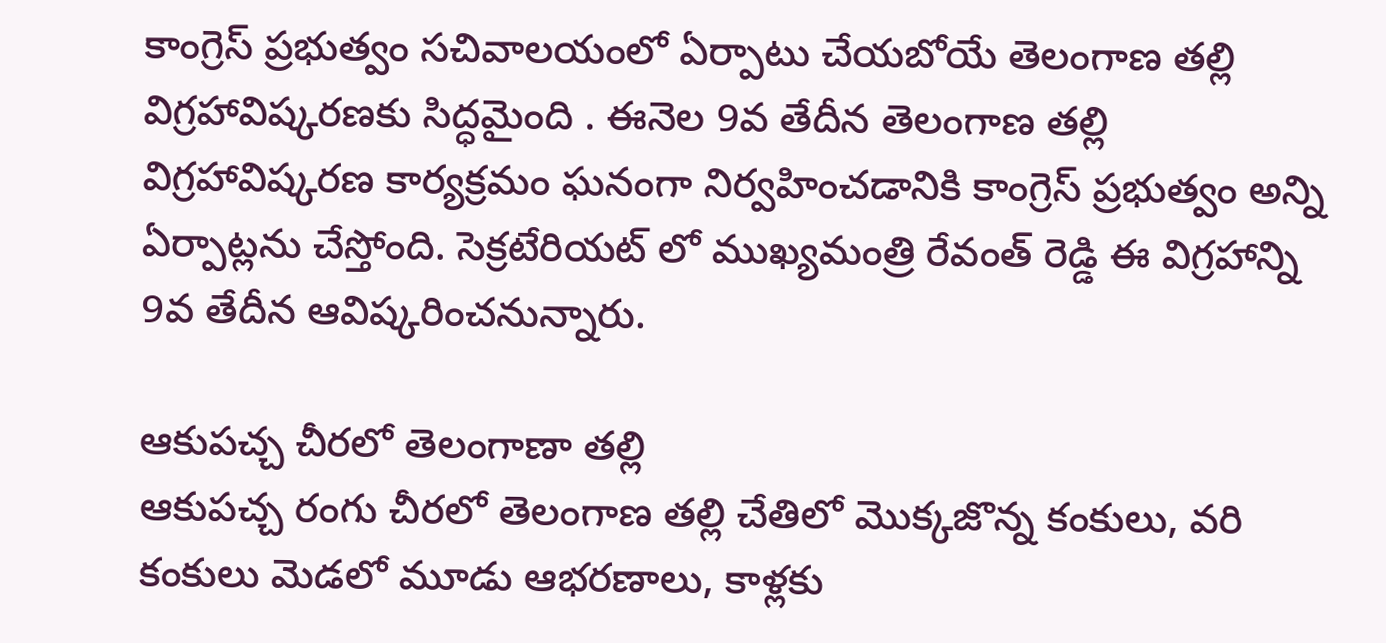కాంగ్రెస్ ప్రభుత్వం సచివాలయంలో ఏర్పాటు చేయబోయే తెలంగాణ తల్లి విగ్రహావిష్కరణకు సిద్ధమైంది . ఈనెల 9వ తేదీన తెలంగాణ తల్లి విగ్రహావిష్కరణ కార్యక్రమం ఘనంగా నిర్వహించడానికి కాంగ్రెస్ ప్రభుత్వం అన్ని ఏర్పాట్లను చేస్తోంది. సెక్రటేరియట్ లో ముఖ్యమంత్రి రేవంత్ రెడ్డి ఈ విగ్రహాన్ని 9వ తేదీన ఆవిష్కరించనున్నారు.

ఆకుపచ్చ చీరలో తెలంగాణా తల్లి
ఆకుపచ్చ రంగు చీరలో తెలంగాణ తల్లి చేతిలో మొక్కజొన్న కంకులు, వరి కంకులు మెడలో మూడు ఆభరణాలు, కాళ్లకు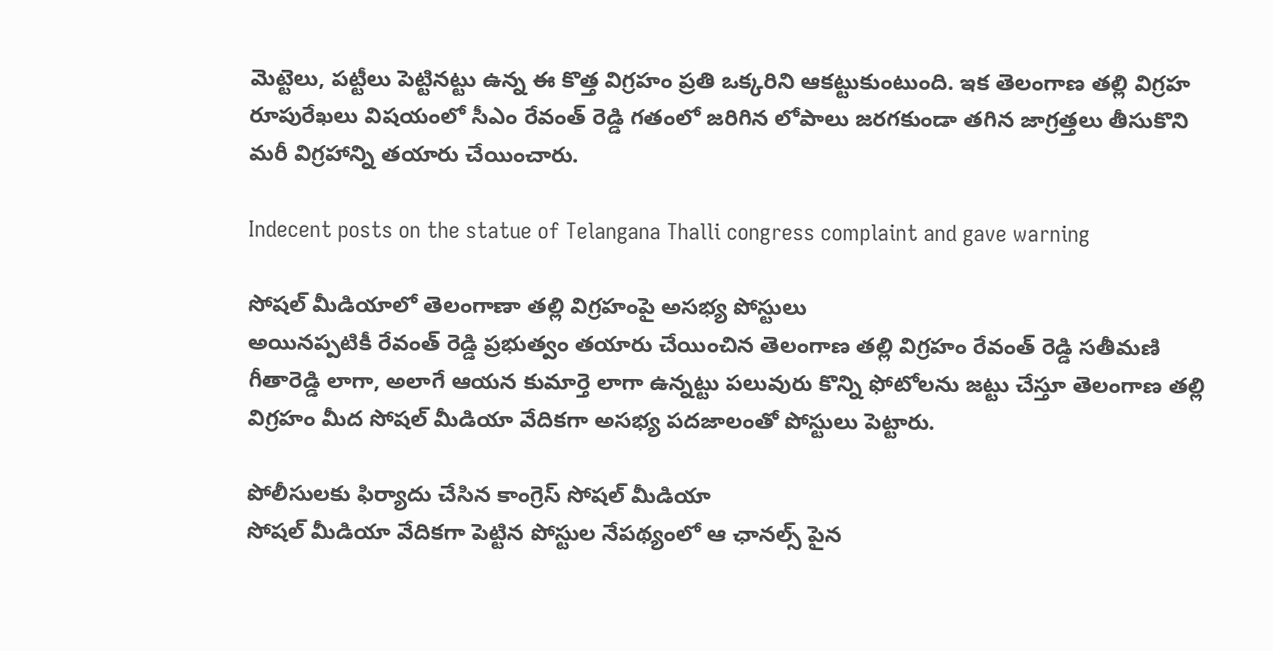మెట్టెలు, పట్టీలు పెట్టినట్టు ఉన్న ఈ కొత్త విగ్రహం ప్రతి ఒక్కరిని ఆకట్టుకుంటుంది. ఇక తెలంగాణ తల్లి విగ్రహ రూపురేఖలు విషయంలో సీఎం రేవంత్ రెడ్డి గతంలో జరిగిన లోపాలు జరగకుండా తగిన జాగ్రత్తలు తీసుకొని మరీ విగ్రహాన్ని తయారు చేయించారు.

Indecent posts on the statue of Telangana Thalli congress complaint and gave warning

సోషల్ మీడియాలో తెలంగాణా తల్లి విగ్రహంపై అసభ్య పోస్టులు
అయినప్పటికీ రేవంత్ రెడ్డి ప్రభుత్వం తయారు చేయించిన తెలంగాణ తల్లి విగ్రహం రేవంత్ రెడ్డి సతీమణి గీతారెడ్డి లాగా, అలాగే ఆయన కుమార్తె లాగా ఉన్నట్టు పలువురు కొన్ని ఫోటోలను జట్టు చేస్తూ తెలంగాణ తల్లి విగ్రహం మీద సోషల్ మీడియా వేదికగా అసభ్య పదజాలంతో పోస్టులు పెట్టారు.

పోలీసులకు ఫిర్యాదు చేసిన కాంగ్రెస్ సోషల్ మీడియా
సోషల్ మీడియా వేదికగా పెట్టిన పోస్టుల నేపథ్యంలో ఆ ఛానల్స్ పైన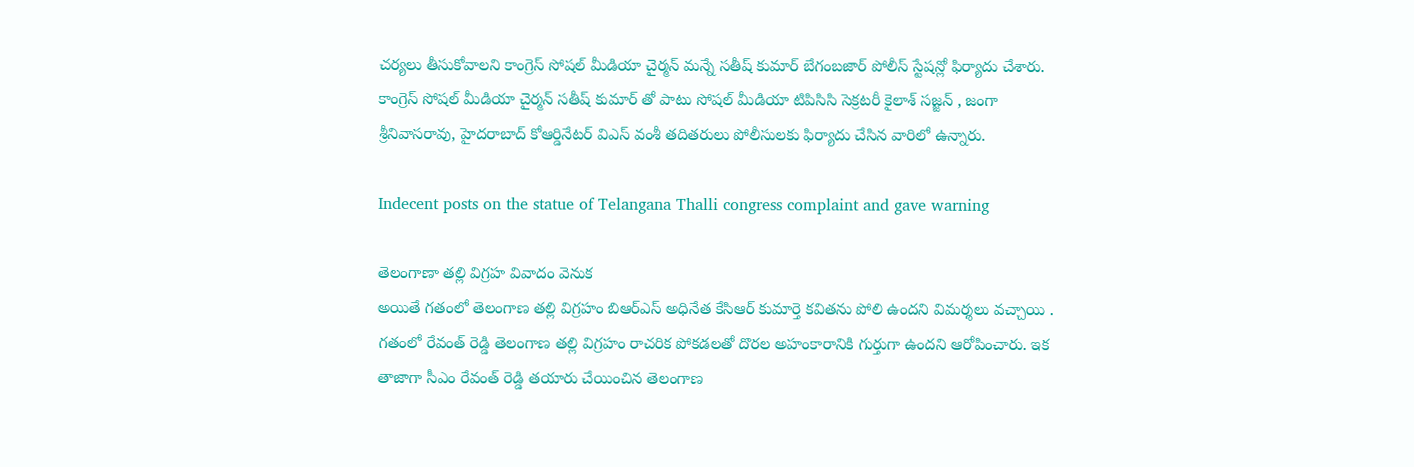చర్యలు తీసుకోవాలని కాంగ్రెస్ సోషల్ మీడియా చైర్మన్ మన్నే సతీష్ కుమార్ బేగంబజార్ పోలీస్ స్టేషన్లో ఫిర్యాదు చేశారు. కాంగ్రెస్ సోషల్ మీడియా చైర్మన్ సతీష్ కుమార్ తో పాటు సోషల్ మీడియా టిపిసిసి సెక్రటరీ కైలాశ్ సజ్జన్ , జంగా శ్రీనివాసరావు, హైదరాబాద్ కోఆర్డినేటర్ విఎస్ వంశీ తదితరులు పోలీసులకు ఫిర్యాదు చేసిన వారిలో ఉన్నారు.

Indecent posts on the statue of Telangana Thalli congress complaint and gave warning

తెలంగాణా తల్లి విగ్రహ వివాదం వెనుక
అయితే గతంలో తెలంగాణ తల్లి విగ్రహం బిఆర్ఎస్ అధినేత కేసిఆర్ కుమార్తె కవితను పోలి ఉందని విమర్శలు వచ్చాయి . గతంలో రేవంత్ రెడ్డి తెలంగాణ తల్లి విగ్రహం రాచరిక పోకడలతో దొరల అహంకారానికి గుర్తుగా ఉందని ఆరోపించారు. ఇక తాజాగా సీఎం రేవంత్ రెడ్డి తయారు చేయించిన తెలంగాణ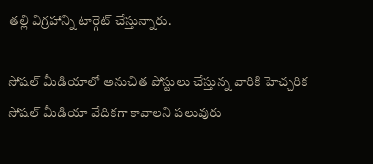తల్లి విగ్రహాన్ని టార్గెట్ చేస్తున్నారు.

సోషల్ మీడియాలో అనుచిత పోస్టులు చేస్తున్న వారికి హెచ్చరిక
సోషల్ మీడియా వేదికగా కావాలని పలువురు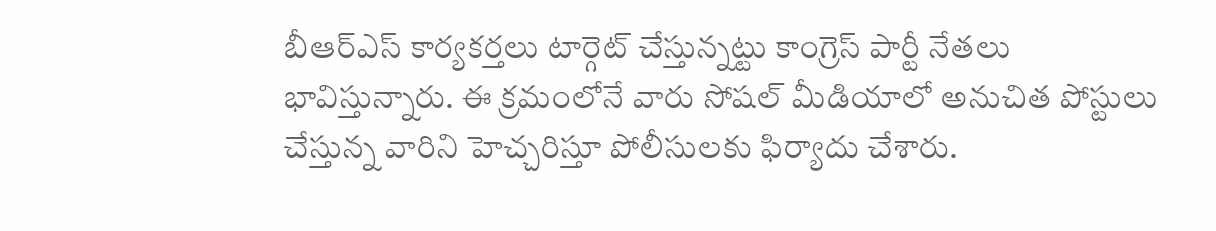బీఆర్ఎస్ కార్యకర్తలు టార్గెట్ చేస్తున్నట్టు కాంగ్రెస్ పార్టీ నేతలు భావిస్తున్నారు. ఈ క్రమంలోనే వారు సోషల్ మీడియాలో అనుచిత పోస్టులు చేస్తున్న వారిని హెచ్చరిస్తూ పోలీసులకు ఫిర్యాదు చేశారు.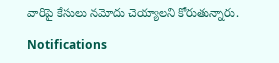వారిపై కేసులు నమోదు చెయ్యాలని కోరుతున్నారు.

Notifications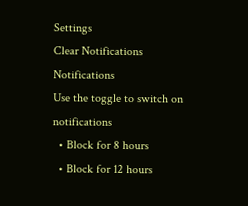Settings
Clear Notifications
Notifications
Use the toggle to switch on notifications
  • Block for 8 hours
  • Block for 12 hours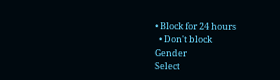• Block for 24 hours
  • Don't block
Gender
Select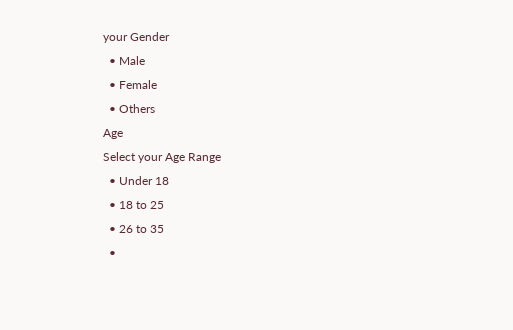your Gender
  • Male
  • Female
  • Others
Age
Select your Age Range
  • Under 18
  • 18 to 25
  • 26 to 35
  •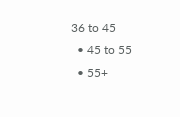36 to 45
  • 45 to 55
  • 55+